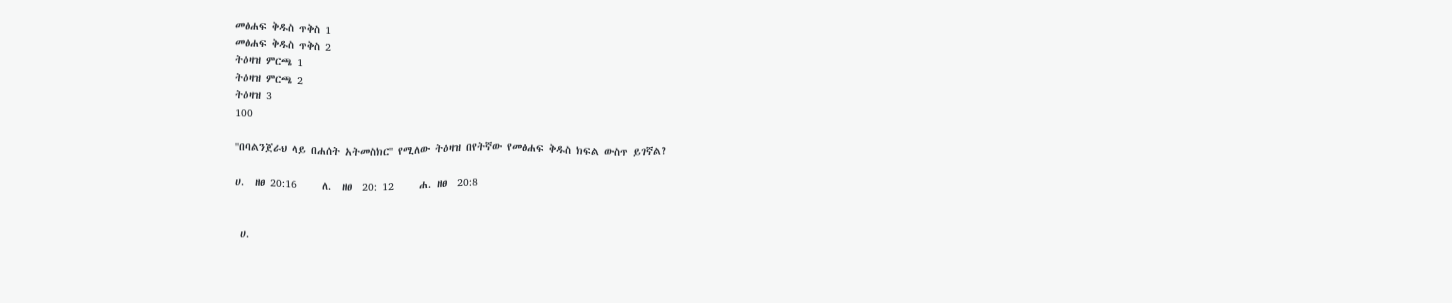መፅሐፍ ቅዱስ ጥቅስ 1
መፅሐፍ ቅዱስ ጥቅስ 2
ትዕዛዝ ምርጫ 1
ትዕዛዝ ምርጫ 2
ትዕዛዝ 3
100

''በባልንጀራህ ላይ በሐሰት አትመስክር'' የሚለው ትዕዛዝ በየትኛው የመፅሐፍ ቅዱስ ክፍል ውስጥ ይገኛል?

ሀ.  ዘፀ 20:16     ለ.  ዘፀ  20: 12     ሐ. ዘፀ  20:8


 ሀ.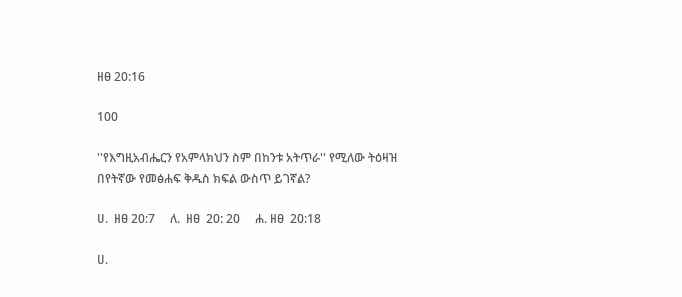ዘፀ 20:16

100

''የእግዚአብሔርን የአምላክህን ስም በከንቱ አትጥራ'' የሚለው ትዕዛዝ በየትኛው የመፅሐፍ ቅዱስ ክፍል ውስጥ ይገኛል?

ሀ.  ዘፀ 20:7     ለ.  ዘፀ  20: 20     ሐ. ዘፀ  20:18

ሀ.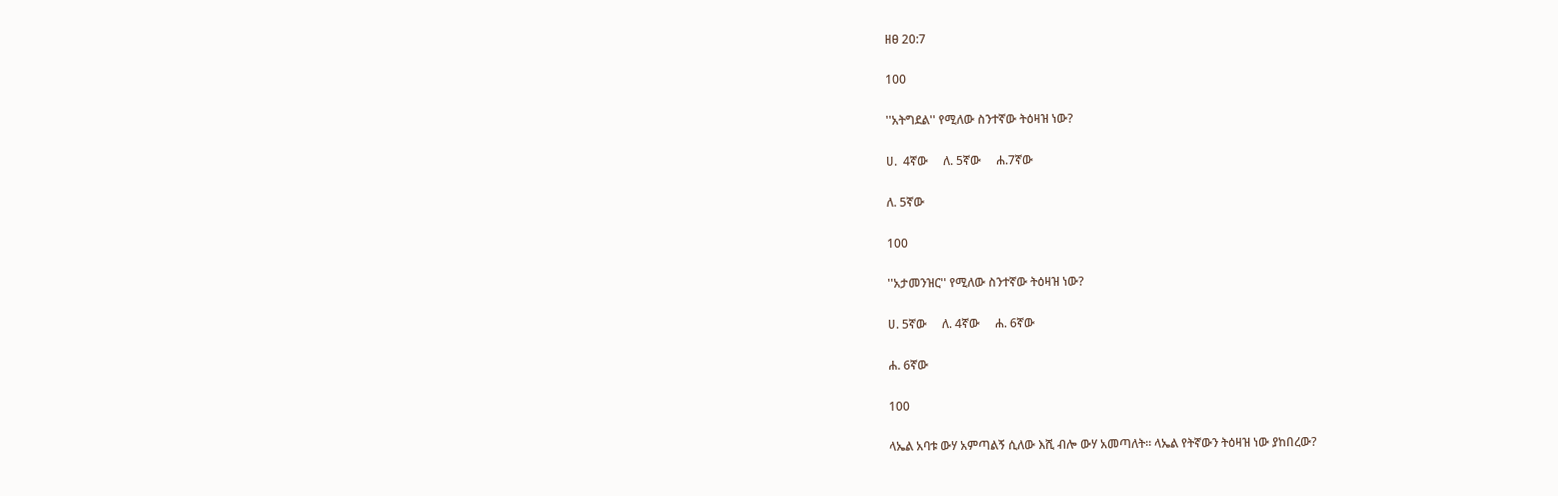ዘፀ 20:7

100

''አትግደል'' የሚለው ስንተኛው ትዕዛዝ ነው?

ሀ.  4ኛው     ለ. 5ኛው     ሐ.7ኛው

ለ. 5ኛው

100

''አታመንዝር'' የሚለው ስንተኛው ትዕዛዝ ነው?

ሀ. 5ኛው     ለ. 4ኛው     ሐ. 6ኛው

ሐ. 6ኛው

100

ላኤል አባቱ ውሃ አምጣልኝ ሲለው እሺ ብሎ ውሃ አመጣለት። ላኤል የትኛውን ትዕዛዝ ነው ያከበረው?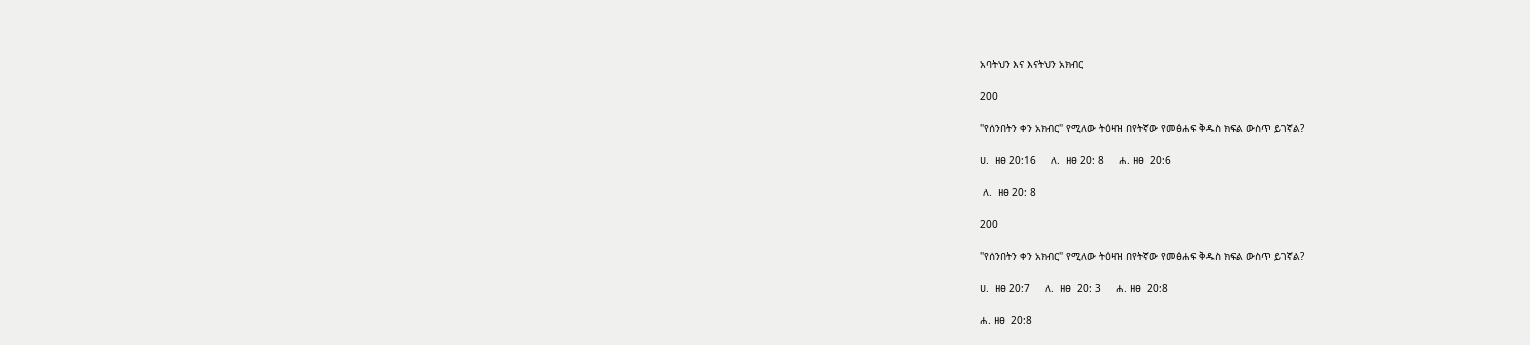አባትህን እና እናትህን አክብር

200

''የሰንበትን ቀን አክብር'' የሚለው ትዕዛዝ በየትኛው የመፅሐፍ ቅዱስ ክፍል ውስጥ ይገኛል?

ሀ.  ዘፀ 20:16     ለ.  ዘፀ 20: 8     ሐ. ዘፀ  20:6

 ለ.  ዘፀ 20: 8

200

''የሰንበትን ቀን አክብር'' የሚለው ትዕዛዝ በየትኛው የመፅሐፍ ቅዱስ ክፍል ውስጥ ይገኛል?

ሀ.  ዘፀ 20:7     ለ.  ዘፀ  20: 3     ሐ. ዘፀ  20:8

ሐ. ዘፀ  20:8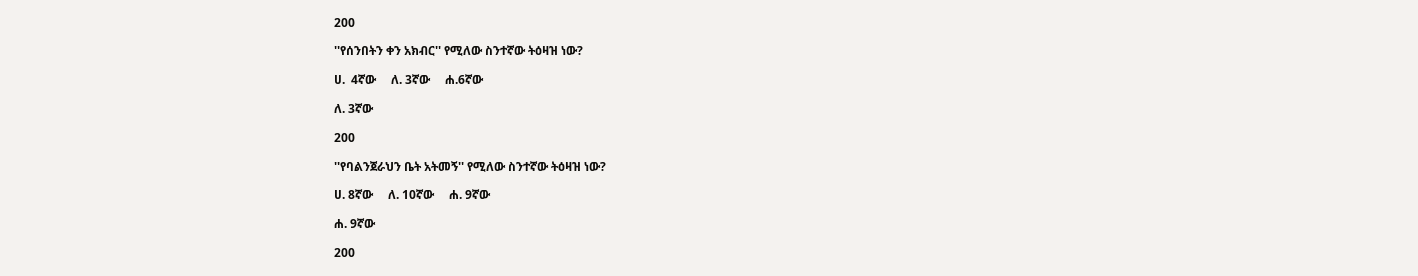200

''የሰንበትን ቀን አክብር'' የሚለው ስንተኛው ትዕዛዝ ነው?

ሀ.  4ኛው     ለ. 3ኛው     ሐ.6ኛው

ለ. 3ኛው

200

''የባልንጀራህን ቤት አትመኝ'' የሚለው ስንተኛው ትዕዛዝ ነው?

ሀ. 8ኛው     ለ. 10ኛው     ሐ. 9ኛው

ሐ. 9ኛው

200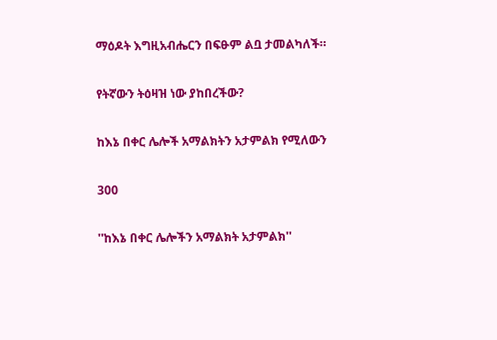ማዕዶት እግዚአብሔርን በፍፁም ልቧ ታመልካለች።

የትኛውን ትዕዛዝ ነው ያከበረችው?

ከእኔ በቀር ሌሎች አማልክትን አታምልክ የሚለውን

300

''ከእኔ በቀር ሌሎችን አማልክት አታምልክ''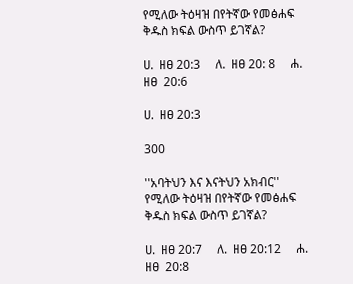የሚለው ትዕዛዝ በየትኛው የመፅሐፍ ቅዱስ ክፍል ውስጥ ይገኛል?

ሀ.  ዘፀ 20:3     ለ.  ዘፀ 20: 8     ሐ. ዘፀ  20:6

ሀ.  ዘፀ 20:3

300

''አባትህን እና እናትህን አክብር'' የሚለው ትዕዛዝ በየትኛው የመፅሐፍ ቅዱስ ክፍል ውስጥ ይገኛል?

ሀ.  ዘፀ 20:7     ለ.  ዘፀ 20:12     ሐ. ዘፀ  20:8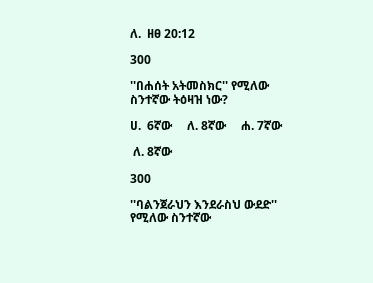ለ.  ዘፀ 20:12

300

''በሐሰት አትመስክር'' የሚለው ስንተኛው ትዕዛዝ ነው?

ሀ.  6ኛው     ለ. 8ኛው     ሐ. 7ኛው

 ለ. 8ኛው

300

''ባልንጀራህን እንደራስህ ውደድ'' የሚለው ስንተኛው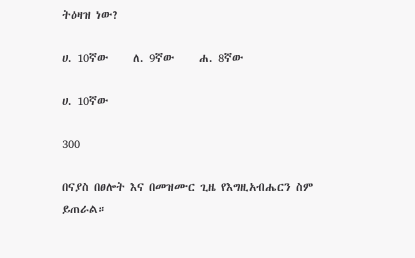ትዕዛዝ ነው?

ሀ. 10ኛው     ለ. 9ኛው     ሐ. 8ኛው

ሀ. 10ኛው

300

በናያስ በፀሎት እና በመዝሙር ጊዜ የእግዚአብሔርን ስም ይጠራል።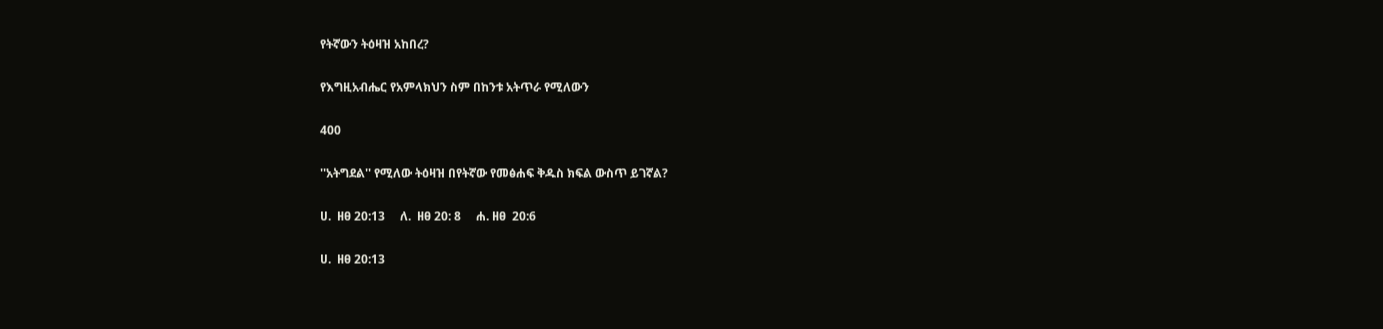የትኛውን ትዕዛዝ አከበረ?

የእግዚአብሔር የአምላክህን ስም በከንቱ አትጥራ የሚለውን

400

''አትግደል'' የሚለው ትዕዛዝ በየትኛው የመፅሐፍ ቅዱስ ክፍል ውስጥ ይገኛል?

ሀ.  ዘፀ 20:13     ለ.  ዘፀ 20: 8     ሐ. ዘፀ  20:6

ሀ.  ዘፀ 20:13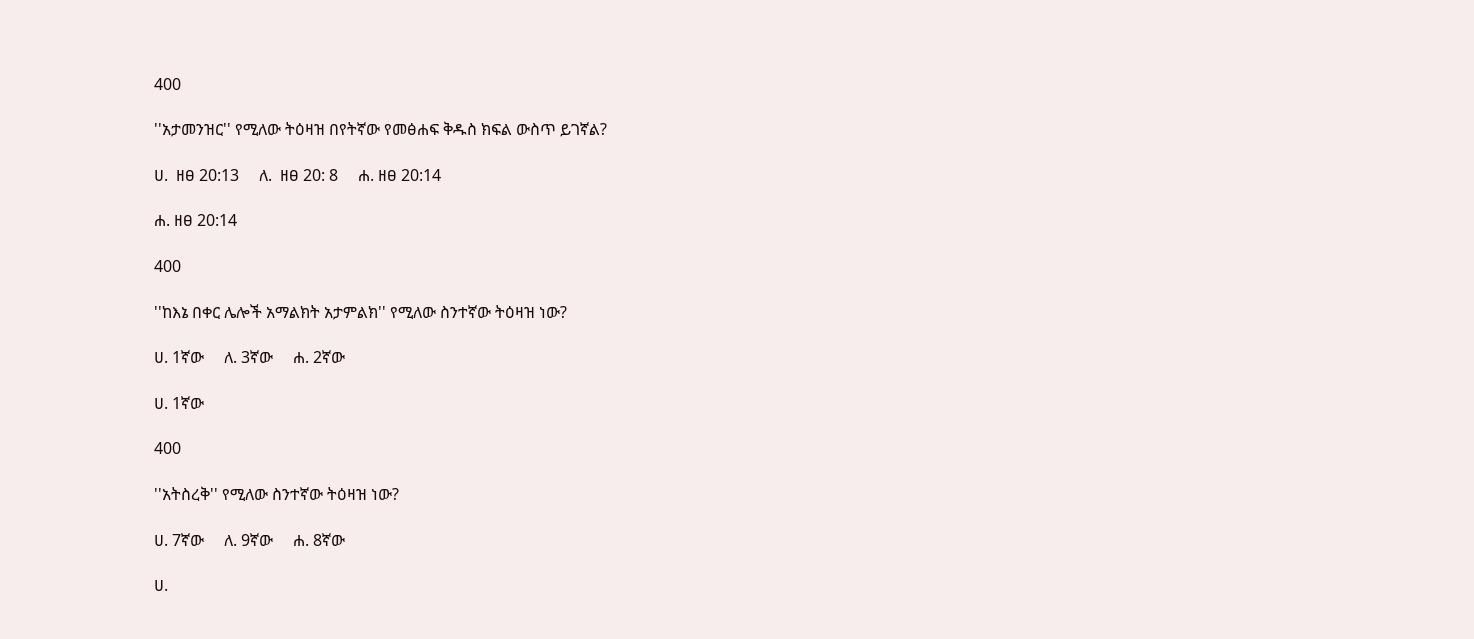400

''አታመንዝር'' የሚለው ትዕዛዝ በየትኛው የመፅሐፍ ቅዱስ ክፍል ውስጥ ይገኛል?

ሀ.  ዘፀ 20:13     ለ.  ዘፀ 20: 8     ሐ. ዘፀ 20:14

ሐ. ዘፀ 20:14

400

''ከእኔ በቀር ሌሎች አማልክት አታምልክ'' የሚለው ስንተኛው ትዕዛዝ ነው?

ሀ. 1ኛው     ለ. 3ኛው     ሐ. 2ኛው

ሀ. 1ኛው

400

''አትስረቅ'' የሚለው ስንተኛው ትዕዛዝ ነው?

ሀ. 7ኛው     ለ. 9ኛው     ሐ. 8ኛው

ሀ.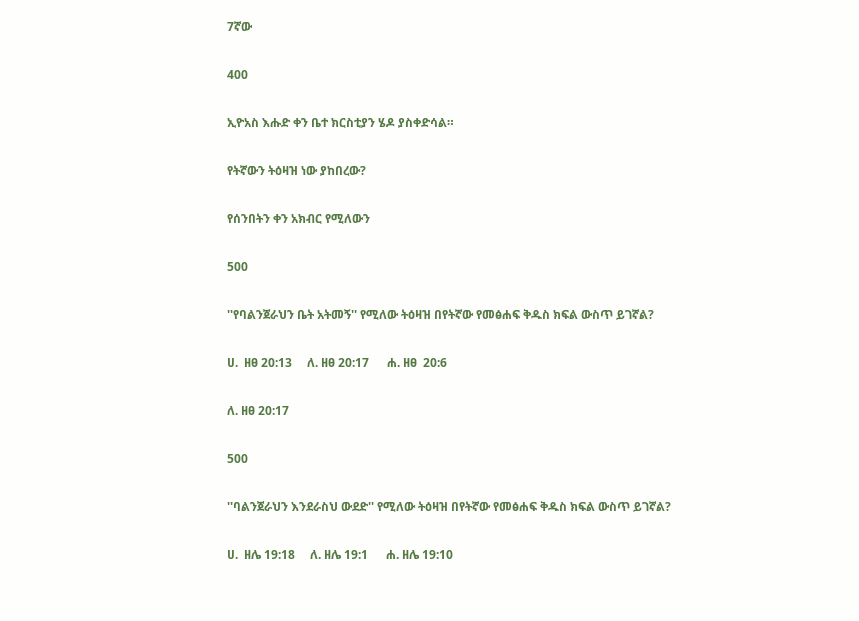7ኛው

400

ኢዮአስ እሑድ ቀን ቤተ ክርስቲያን ሄዶ ያስቀድሳል።

የትኛውን ትዕዛዝ ነው ያከበረው?

የሰንበትን ቀን አክብር የሚለውን

500

''የባልንጀራህን ቤት አትመኝ'' የሚለው ትዕዛዝ በየትኛው የመፅሐፍ ቅዱስ ክፍል ውስጥ ይገኛል?

ሀ.  ዘፀ 20:13     ለ. ዘፀ 20:17      ሐ. ዘፀ  20:6

ለ. ዘፀ 20:17

500

''ባልንጀራህን እንደራስህ ውደድ'' የሚለው ትዕዛዝ በየትኛው የመፅሐፍ ቅዱስ ክፍል ውስጥ ይገኛል?

ሀ.  ዘሌ 19:18     ለ. ዘሌ 19:1      ሐ. ዘሌ 19:10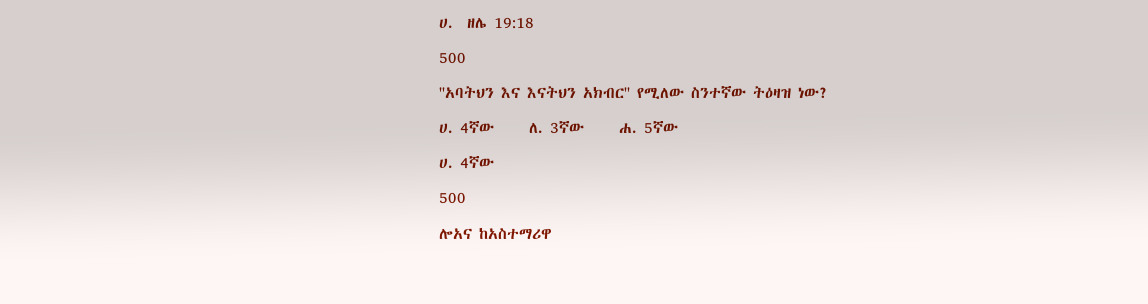ሀ.  ዘሌ 19:18

500

''አባትህን እና እናትህን አክብር'' የሚለው ስንተኛው ትዕዛዝ ነው?

ሀ. 4ኛው     ለ. 3ኛው     ሐ. 5ኛው

ሀ. 4ኛው

500

ሎአና ከአስተማሪዋ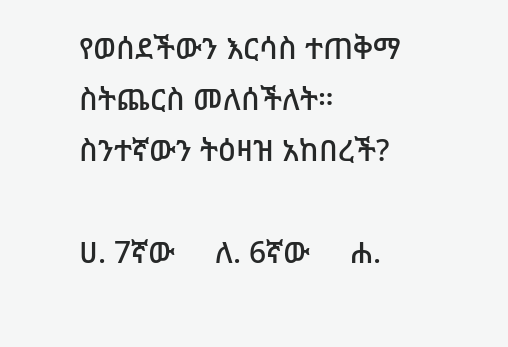የወሰደችውን እርሳስ ተጠቅማ ስትጨርስ መለሰችለት። ስንተኛውን ትዕዛዝ አከበረች?

ሀ. 7ኛው     ለ. 6ኛው     ሐ.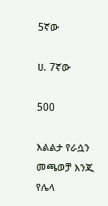5ኛው

ሀ. 7ኛው

500

እልልታ የራሷን መጫወቻ እንጂ የሌላ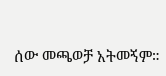ሰው መጫወቻ አትመኝም።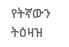የትኛውን ትዕዛዝ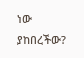ነው ያከበረችው?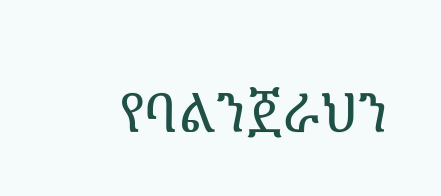የባልንጀራህን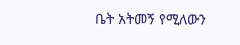ቤት አትመኝ የሚለውን